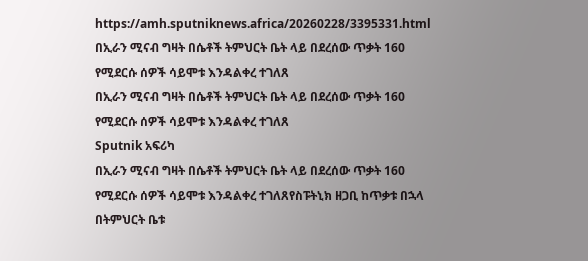https://amh.sputniknews.africa/20260228/3395331.html
በኢራን ሚናብ ግዛት በሴቶች ትምህርት ቤት ላይ በደረሰው ጥቃት 160 የሚደርሱ ሰዎች ሳይሞቱ እንዳልቀረ ተገለጸ
በኢራን ሚናብ ግዛት በሴቶች ትምህርት ቤት ላይ በደረሰው ጥቃት 160 የሚደርሱ ሰዎች ሳይሞቱ እንዳልቀረ ተገለጸ
Sputnik አፍሪካ
በኢራን ሚናብ ግዛት በሴቶች ትምህርት ቤት ላይ በደረሰው ጥቃት 160 የሚደርሱ ሰዎች ሳይሞቱ እንዳልቀረ ተገለጸየስፑትኒክ ዘጋቢ ከጥቃቱ በኋላ በትምህርት ቤቱ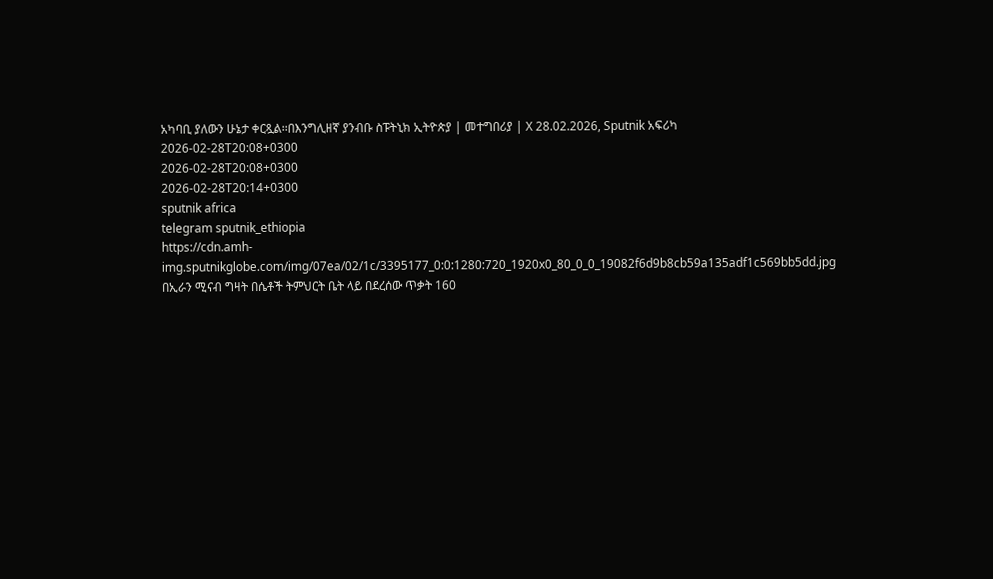አካባቢ ያለውን ሁኔታ ቀርጿል፡፡በእንግሊዘኛ ያንብቡ ስፑትኒክ ኢትዮጵያ | መተግበሪያ | X 28.02.2026, Sputnik አፍሪካ
2026-02-28T20:08+0300
2026-02-28T20:08+0300
2026-02-28T20:14+0300
sputnik africa
telegram sputnik_ethiopia
https://cdn.amh-img.sputnikglobe.com/img/07ea/02/1c/3395177_0:0:1280:720_1920x0_80_0_0_19082f6d9b8cb59a135adf1c569bb5dd.jpg
በኢራን ሚናብ ግዛት በሴቶች ትምህርት ቤት ላይ በደረሰው ጥቃት 160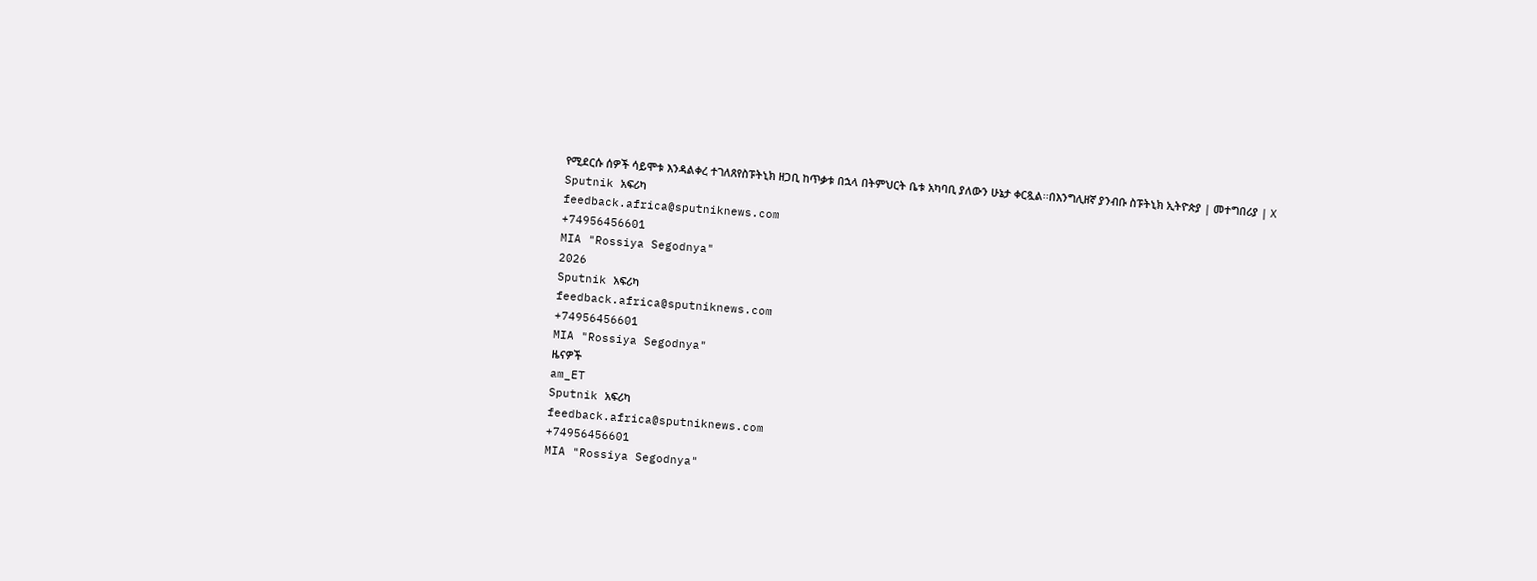የሚደርሱ ሰዎች ሳይሞቱ እንዳልቀረ ተገለጸየስፑትኒክ ዘጋቢ ከጥቃቱ በኋላ በትምህርት ቤቱ አካባቢ ያለውን ሁኔታ ቀርጿል፡፡በእንግሊዘኛ ያንብቡ ስፑትኒክ ኢትዮጵያ | መተግበሪያ | X
Sputnik አፍሪካ
feedback.africa@sputniknews.com
+74956456601
MIA "Rossiya Segodnya"
2026
Sputnik አፍሪካ
feedback.africa@sputniknews.com
+74956456601
MIA "Rossiya Segodnya"
ዜናዎች
am_ET
Sputnik አፍሪካ
feedback.africa@sputniknews.com
+74956456601
MIA "Rossiya Segodnya"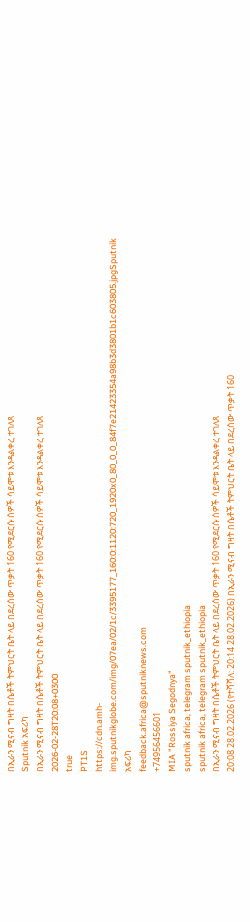በኢራን ሚናብ ግዛት በሴቶች ትምህርት ቤት ላይ በደረሰው ጥቃት 160 የሚደርሱ ሰዎች ሳይሞቱ እንዳልቀረ ተገለጸ
Sputnik አፍሪካ
በኢራን ሚናብ ግዛት በሴቶች ትምህርት ቤት ላይ በደረሰው ጥቃት 160 የሚደርሱ ሰዎች ሳይሞቱ እንዳልቀረ ተገለጸ
2026-02-28T20:08+0300
true
PT1S
https://cdn.amh-img.sputnikglobe.com/img/07ea/02/1c/3395177_160:0:1120:720_1920x0_80_0_0_84f7e21423354a98b3d3801b1c603805.jpgSputnik አፍሪካ
feedback.africa@sputniknews.com
+74956456601
MIA "Rossiya Segodnya"
sputnik africa, telegram sputnik_ethiopia
sputnik africa, telegram sputnik_ethiopia
በኢራን ሚናብ ግዛት በሴቶች ትምህርት ቤት ላይ በደረሰው ጥቃት 160 የሚደርሱ ሰዎች ሳይሞቱ እንዳልቀረ ተገለጸ
20:08 28.02.2026 (የተሻሻለ: 20:14 28.02.2026) በኢራን ሚናብ ግዛት በሴቶች ትምህርት ቤት ላይ በደረሰው ጥቃት 160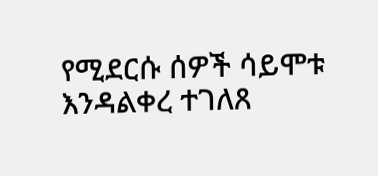የሚደርሱ ሰዎች ሳይሞቱ እንዳልቀረ ተገለጸ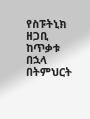የስፑትኒክ ዘጋቢ ከጥቃቱ በኋላ በትምህርት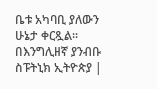ቤቱ አካባቢ ያለውን ሁኔታ ቀርጿል፡፡
በእንግሊዘኛ ያንብቡ
ስፑትኒክ ኢትዮጵያ |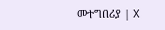መተግበሪያ | X